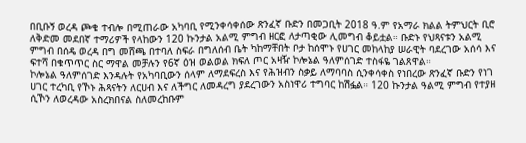በቢቡኝ ወረዳ ጮቄ ተብሎ በሚጠራው አካባቢ የሚንቀሳቀሰው ጽንፈኛ ቡድን በመጋቢት 2018 ዓ.ም የአማራ ክልል ትምህርት ቢሮ ለቅድመ መደበኛ ተማሪዎች የላከውን 120 ኩንታል አልሚ ምግብ ዘርፎ ለታጣቂው ሊመግብ ቆይቷል። ቡድኑ የህጻናቱን አልሚ ምግብ በሰዴ ወረዳ በግ መሸጫ በተባለ ስፍራ በግለሰብ ቤት ካከማቸበት ቦታ ከሰሞኑ የሀገር መከላከያ ሠራዊት ባደረገው አሰሳ እና ፍተሻ በቁጥጥር ስር ማዋል መቻሉን የ6ኛ ዕዝ ወልወል ክፍለ ጦር አዛዥ ኮሎኔል ዓለምሰገድ ተስፋዬ ገልጸዋል።
ኮሎኔል ዓለምሰገድ እንዳሉት የአካባቢውን ሰላም ለማደፍረስ እና የሕዝብን ስቃይ ለማባባስ ሲንቀሳቀስ የነበረው ጽንፈኛ ቡድን የነገ ሀገር ተረካቢ የኾኑ ሕጻናትን ለርሀብ እና ለችግር ለመዳረግ ያደረገውን አስነዋሪ ተግባር ከሽፏል። 120 ኩንታል ዓልሚ ምግብ የተያዘ ሲኾን ለወረዳው አስረክበናል ስለመረከቡም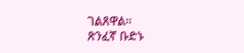ገልጸዋል።
ጽንፈኛ ቡድኑ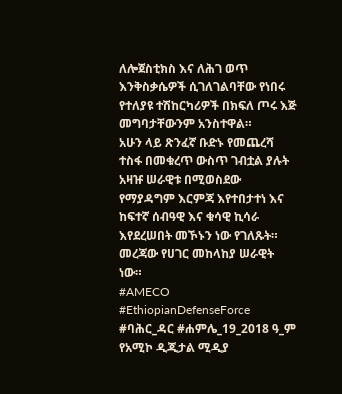ለሎጀስቲክስ እና ለሕገ ወጥ እንቅስቃሴዎች ሲገለገልባቸው የነበሩ የተለያዩ ተሽከርካሪዎች በክፍለ ጦሩ እጅ መግባታቸውንም አንስተዋል።
አሁን ላይ ጽንፈኛ ቡድኑ የመጨረሻ ተስፋ በመቁረጥ ውስጥ ገብቷል ያሉት አዛዡ ሠራዊቱ በሚወስደው የማያዳግም እርምጃ እየተበታተነ እና ከፍተኛ ሰብዓዊ እና ቁሳዊ ኪሳራ እየደረሠበት መኾኑን ነው የገለጹት።
መረጃው የሀገር መከላከያ ሠራዊት ነው።
#AMECO #EthiopianDefenseForce
#ባሕር_ዳር #ሐምሌ_19_2018 ዓ_ም
የአሚኮ ዲጂታል ሚዲያ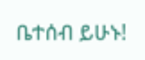ቤተሰብ ይሁኑ!